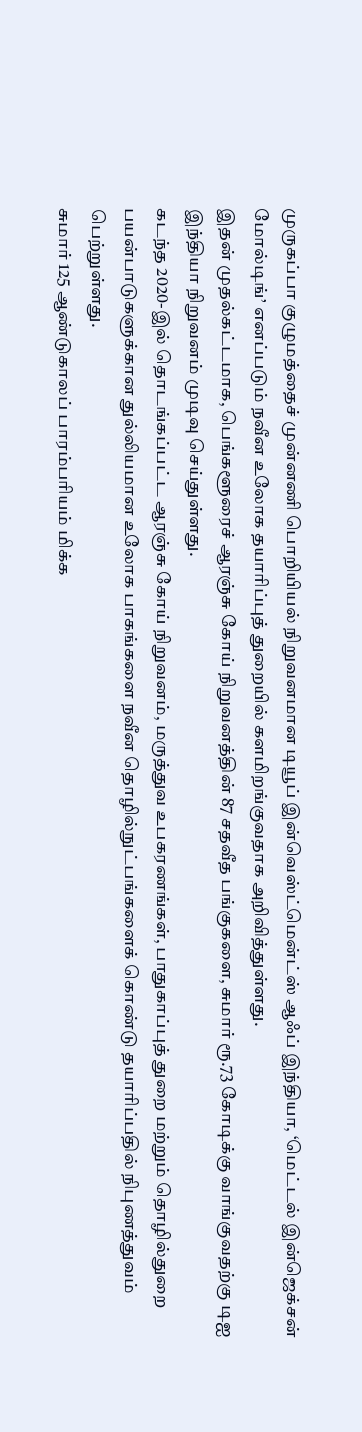முருகப்பா குழுமத்தைச் முன்னணி பொறியியல் நிறுவனமான டியூப் இன்வெஸ்ட்மென்ட்ஸ் ஆஃப் இந்தியா, ‘மெட்டல் இன்ஜெக்சன் மோல்டிங்’ எனப்படும் நவீன உலோக தயாரிப்புத் துறையில் களமிறங்குவதாக அறிவித்துள்ளது.
இதன் முதல்கட்டமாக, பெங்களூரைச் ஆரஞ்சு கோய் நிறுவனத்தின் 87 சதவீத பங்குகளை, சுமார் ரூ.73 கோடிக்கு வாங்குவதற்கு டிஐ இந்தியா நிறுவனம் முடிவு செய்துள்ளது.
கடந்த 2020-இல் தொடங்கப்பட்ட ஆரஞ்சு கோய் நிறுவனம், மருத்துவ உபகரணங்கள், பாதுகாப்புத் துறை மற்றும் தொழில்துறை பயன்பாடுகளுக்கான துல்லியமான உலோக பாகங்களை நவீன தொழில்நுட்பங்களைக் கொண்டு தயாரிப்பதில் நிபுணத்துவம் பெற்றுள்ளது.
சுமார் 125 ஆண்டுகாலப் பாரம்பரியம் மிக்க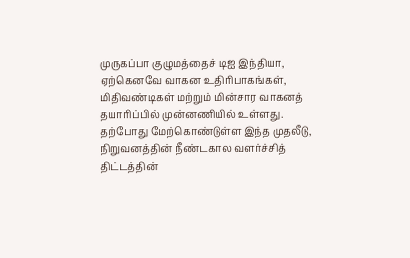முருகப்பா குழுமத்தைச் டிஐ இந்தியா, ஏற்கெனவே வாகன உதிரிபாகங்கள், மிதிவண்டிகள் மற்றும் மின்சார வாகனத் தயாரிப்பில் முன்னணியில் உள்ளது.
தற்போது மேற்கொண்டுள்ள இந்த முதலீடு, நிறுவனத்தின் நீண்டகால வளர்ச்சித் திட்டத்தின்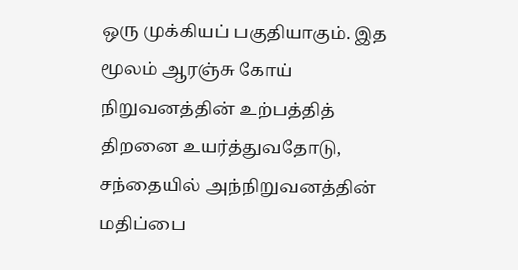ஒரு முக்கியப் பகுதியாகும். இத மூலம் ஆரஞ்சு கோய் நிறுவனத்தின் உற்பத்தித் திறனை உயர்த்துவதோடு, சந்தையில் அந்நிறுவனத்தின் மதிப்பை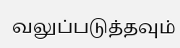வலுப்படுத்தவும்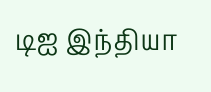டிஐ இந்தியா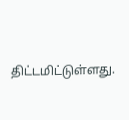திட்டமிட்டுள்ளது.